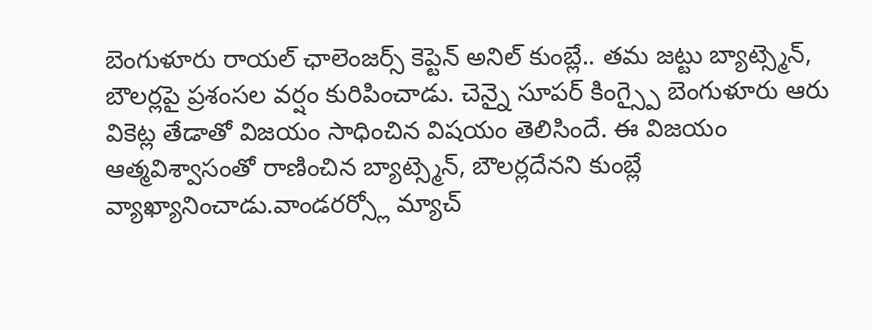బెంగుళూరు రాయల్ ఛాలెంజర్స్ కెప్టెన్ అనిల్ కుంబ్లే.. తమ జట్టు బ్యాట్స్మెన్, బౌలర్లపై ప్రశంసల వర్షం కురిపించాడు. చెన్నై సూపర్ కింగ్స్పై బెంగుళూరు ఆరు వికెట్ల తేడాతో విజయం సాధించిన విషయం తెలిసిందే. ఈ విజయం ఆత్మవిశ్వాసంతో రాణించిన బ్యాట్స్మెన్, బౌలర్లదేనని కుంబ్లే వ్యాఖ్యానించాడు.వాండరర్స్లో మ్యాచ్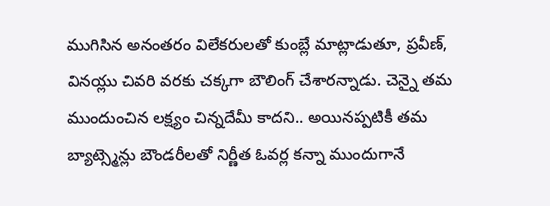ముగిసిన అనంతరం విలేకరులతో కుంబ్లే మాట్లాడుతూ, ప్రవీణ్, వినయ్లు చివరి వరకు చక్కగా బౌలింగ్ చేశారన్నాడు. చెన్నై తమ ముందుంచిన లక్ష్యం చిన్నదేమీ కాదని.. అయినప్పటికీ తమ బ్యాట్స్మెన్లు బౌండరీలతో నిర్ణీత ఓవర్ల కన్నా ముందుగానే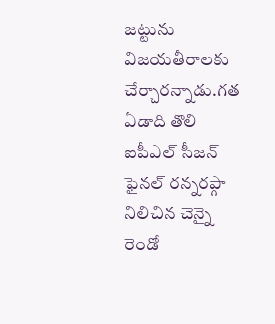జట్టును విజయతీరాలకు చేర్చారన్నాడు.గత ఏడాది తొలి ఐపీఎల్ సీజన్ ఫైనల్ రన్నరప్గా నిలిచిన చెన్నై రెండో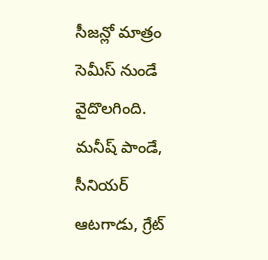సీజన్లో మాత్రం సెమీస్ నుండే వైదొలగింది. మనీష్ పాండే, సీనియర్ ఆటగాడు, గ్రేట్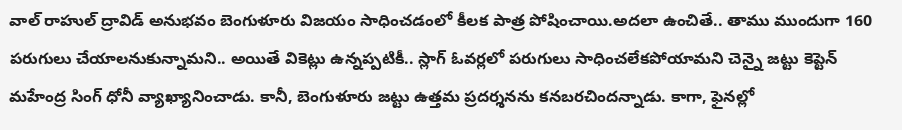వాల్ రాహుల్ ద్రావిడ్ అనుభవం బెంగుళూరు విజయం సాధించడంలో కీలక పాత్ర పోషించాయి.అదలా ఉంచితే.. తాము ముందుగా 160 పరుగులు చేయాలనుకున్నామని.. అయితే వికెట్లు ఉన్నప్పటికీ.. స్లాగ్ ఓవర్లలో పరుగులు సాధించలేకపోయామని చెన్నై జట్టు కెప్టెన్ మహేంద్ర సింగ్ ధోనీ వ్యాఖ్యానించాడు. కానీ, బెంగుళూరు జట్టు ఉత్తమ ప్రదర్శనను కనబరచిందన్నాడు. కాగా, ఫైనల్లో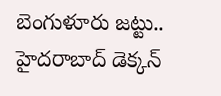బెంగుళూరు జట్టు.. హైదరాబాద్ డెక్కన్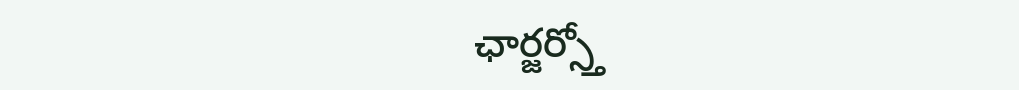ఛార్జర్స్తో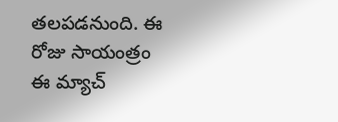తలపడనుంది. ఈ రోజు సాయంత్రం ఈ మ్యాచ్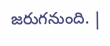జరుగనుంది. |